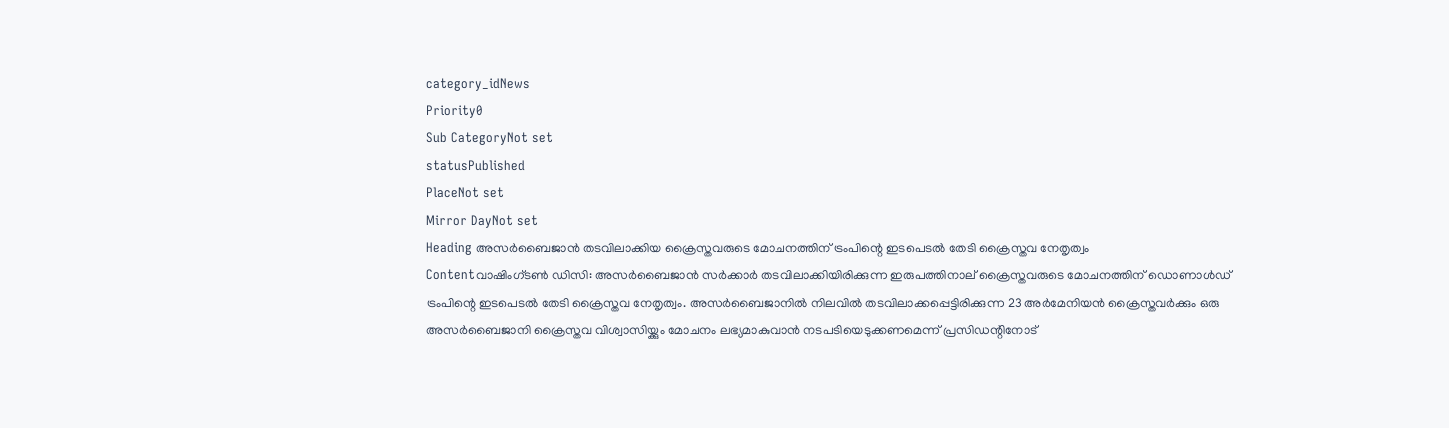category_idNews
Priority0
Sub CategoryNot set
statusPublished
PlaceNot set
Mirror DayNot set
Heading അസർബൈജാൻ തടവിലാക്കിയ ക്രൈസ്തവരുടെ മോചനത്തിന് ട്രംപിന്റെ ഇടപെടല്‍ തേടി ക്രൈസ്തവ നേതൃത്വം
Contentവാഷിംഗ്ടണ്‍ ഡി‌സി: അസർബൈജാൻ സർക്കാർ തടവിലാക്കിയിരിക്കുന്ന ഇരുപത്തിനാല് ക്രൈസ്തവരുടെ മോചനത്തിന് ഡൊണാൾഡ് ട്രംപിന്റെ ഇടപെടല്‍ തേടി ക്രൈസ്തവ നേതൃത്വം. അസർബൈജാനിൽ നിലവിൽ തടവിലാക്കപ്പെട്ടിരിക്കുന്ന 23 അർമേനിയന്‍ ക്രൈസ്തവര്‍ക്കും ഒരു അസർബൈജാനി ക്രൈസ്തവ വിശ്വാസിയ്ക്കും മോചനം ലഭ്യമാകുവാന്‍ നടപടിയെടുക്കണമെന്ന് പ്രസിഡന്റിനോട്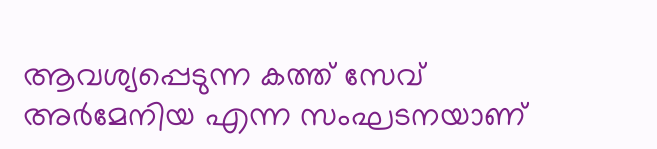ആവശ്യപ്പെടുന്ന കത്ത് സേവ് അർമേനിയ എന്ന സംഘടനയാണ്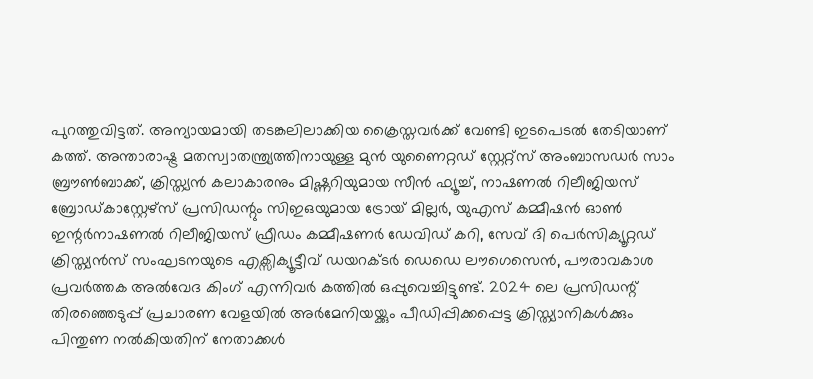പുറത്തുവിട്ടത്. അന്യായമായി തടങ്കലിലാക്കിയ ക്രൈസ്തവര്‍ക്ക് വേണ്ടി ഇടപെടല്‍ തേടിയാണ് കത്ത്. അന്താരാഷ്ട്ര മതസ്വാതന്ത്ര്യത്തിനായുള്ള മുൻ യുണൈറ്റഡ് സ്റ്റേറ്റ്സ് അംബാസഡർ സാം ബ്രൗൺബാക്ക്, ക്രിസ്ത്യൻ കലാകാരനും മിഷ്ണറിയുമായ സീൻ ഫ്യൂച്ച്, നാഷണൽ റിലീജിയസ് ബ്രോഡ്കാസ്റ്റേഴ്‌സ് പ്രസിഡന്റും സിഇഒയുമായ ട്രോയ് മില്ലർ, യുഎസ് കമ്മീഷൻ ഓൺ ഇന്റർനാഷണൽ റിലീജിയസ് ഫ്രീഡം കമ്മീഷണർ ഡേവിഡ് കറി, സേവ് ദി പെർസിക്യൂറ്റഡ് ക്രിസ്ത്യന്‍സ് സംഘടനയുടെ എക്സിക്യൂട്ടീവ് ഡയറക്ടർ ഡെഡെ ലൗഗെസെൻ, പൗരാവകാശ പ്രവർത്തക അൽവേദ കിംഗ് എന്നിവർ കത്തില്‍ ഒപ്പുവെച്ചിട്ടുണ്ട്. 2024 ലെ പ്രസിഡന്റ് തിരഞ്ഞെടുപ്പ് പ്രചാരണ വേളയിൽ അർമേനിയയ്ക്കും പീഡിപ്പിക്കപ്പെട്ട ക്രിസ്ത്യാനികൾക്കും പിന്തുണ നല്‍കിയതിന് നേതാക്കൾ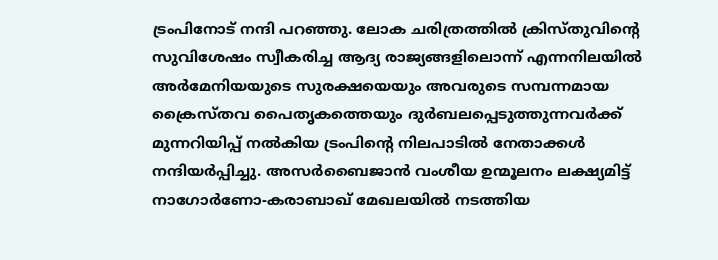ട്രംപിനോട് നന്ദി പറഞ്ഞു. ലോക ചരിത്രത്തിൽ ക്രിസ്തുവിന്റെ സുവിശേഷം സ്വീകരിച്ച ആദ്യ രാജ്യങ്ങളിലൊന്ന് എന്നനിലയിൽ അർമേനിയയുടെ സുരക്ഷയെയും അവരുടെ സമ്പന്നമായ ക്രൈസ്തവ പൈതൃകത്തെയും ദുർബലപ്പെടുത്തുന്നവർക്ക് മുന്നറിയിപ്പ് നല്‍കിയ ട്രംപിന്റെ നിലപാടില്‍ നേതാക്കള്‍ നന്ദിയര്‍പ്പിച്ചു. അസർബൈജാന്‍ വംശീയ ഉന്മൂലനം ലക്ഷ്യമിട്ട് നാഗോർണോ-കരാബാഖ് മേഖലയില്‍ നടത്തിയ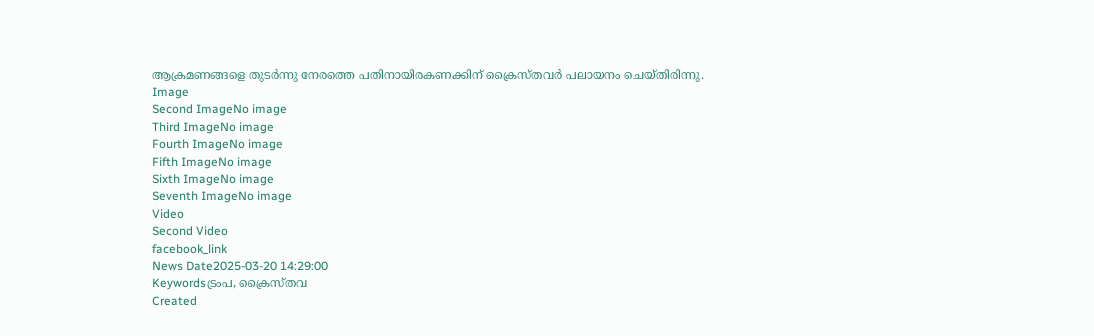ആക്രമണങ്ങളെ തുടര്‍ന്നു നേരത്തെ പതിനായിരകണക്കിന് ക്രൈസ്തവര്‍ പലായനം ചെയ്തിരിന്നു.
Image
Second ImageNo image
Third ImageNo image
Fourth ImageNo image
Fifth ImageNo image
Sixth ImageNo image
Seventh ImageNo image
Video
Second Video
facebook_link
News Date2025-03-20 14:29:00
Keywordsട്രംപ, ക്രൈസ്തവ
Created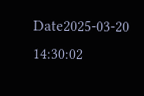Date2025-03-20 14:30:02